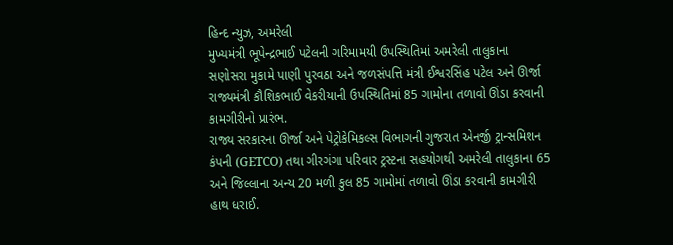હિન્દ ન્યુઝ, અમરેલી
મુખ્યમંત્રી ભૂપેન્દ્રભાઈ પટેલની ગરિમામયી ઉપસ્થિતિમાં અમરેલી તાલુકાના સણોસરા મુકામે પાણી પુરવઠા અને જળસંપત્તિ મંત્રી ઈશ્વરસિંહ પટેલ અને ઊર્જા રાજ્યમંત્રી કૌશિકભાઈ વેકરીયાની ઉપસ્થિતિમાં 85 ગામોના તળાવો ઊંડા કરવાની કામગીરીનો પ્રારંભ.
રાજ્ય સરકારના ઊર્જા અને પેટ્રોકેમિકલ્સ વિભાગની ગુજરાત એનર્જી ટ્રાન્સમિશન કંપની (GETCO) તથા ગીરગંગા પરિવાર ટ્રસ્ટના સહયોગથી અમરેલી તાલુકાના 65 અને જિલ્લાના અન્ય 20 મળી કુલ 85 ગામોમાં તળાવો ઊંડા કરવાની કામગીરી હાથ ધરાઈ.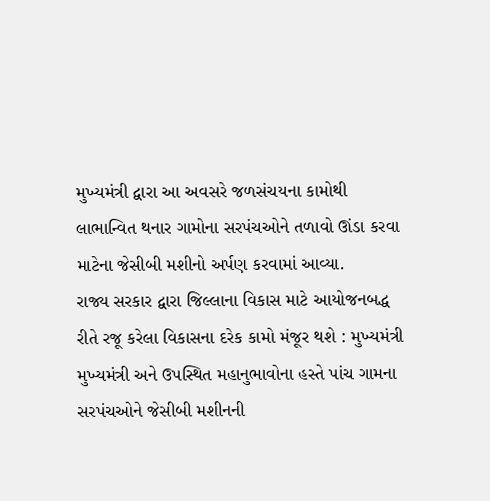મુખ્યમંત્રી દ્વારા આ અવસરે જળસંચયના કામોથી લાભાન્વિત થનાર ગામોના સરપંચઓને તળાવો ઊંડા કરવા માટેના જેસીબી મશીનો અર્પણ કરવામાં આવ્યા.
રાજ્ય સરકાર દ્વારા જિલ્લાના વિકાસ માટે આયોજનબદ્ધ રીતે રજૂ કરેલા વિકાસના દરેક કામો મંજૂર થશે : મુખ્યમંત્રી
મુખ્યમંત્રી અને ઉપસ્થિત મહાનુભાવોના હસ્તે પાંચ ગામના સરપંચઓને જેસીબી મશીનની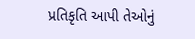પ્રતિકૃતિ આપી તેઓનું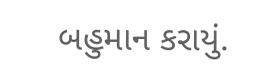બહુમાન કરાયું.